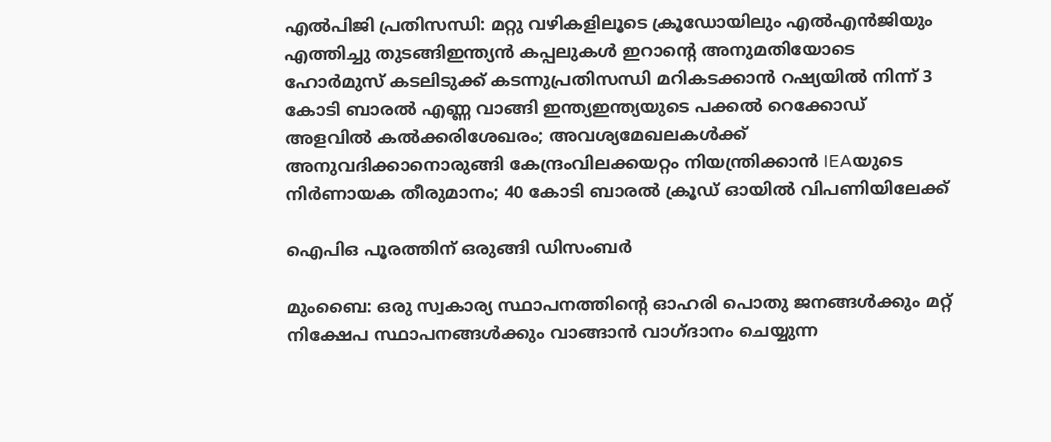എൽപിജി പ്രതിസന്ധി: മറ്റു വഴികളിലൂടെ ക്രൂഡോയിലും എൽഎൻജിയും എത്തിച്ചു തുടങ്ങിഇന്ത്യൻ കപ്പലുകൾ ഇറാൻ്റെ അനുമതിയോടെ ഹോർമുസ് കടലിടുക്ക് കടന്നുപ്രതിസന്ധി മറികടക്കാന്‍ റഷ്യയിൽ നിന്ന് 3 കോടി ബാരല്‍ എണ്ണ വാങ്ങി ഇന്ത്യഇന്ത്യയുടെ പക്കൽ റെക്കോഡ് അളവിൽ കൽക്കരിശേഖരം; അവശ്യമേഖലകൾക്ക് അനുവദിക്കാനൊരുങ്ങി കേന്ദ്രംവിലക്കയറ്റം നിയന്ത്രിക്കാൻ IEAയുടെ നിർണായക തീരുമാനം; 40 കോടി ബാരൽ ക്രൂഡ് ഓയിൽ വിപണിയിലേക്ക്

ഐപിഒ പൂരത്തിന് ഒരുങ്ങി ഡിസംബർ

മുംബൈ: ഒരു സ്വകാര്യ സ്ഥാപനത്തിന്റെ ഓഹരി പൊതു ജനങ്ങൾക്കും മറ്റ് നിക്ഷേപ സ്ഥാപനങ്ങൾക്കും വാങ്ങാൻ വാഗ്ദാനം ചെയ്യുന്ന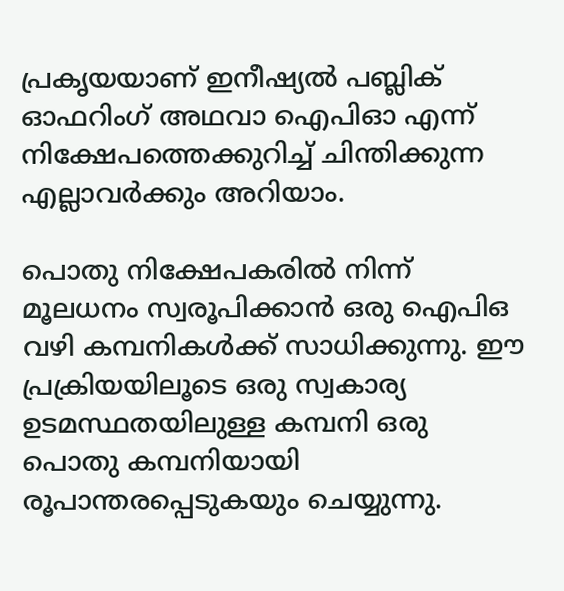പ്രകൃയയാണ് ഇനീഷ്യൽ പബ്ലിക് ഓഫറിംഗ് അഥവാ ഐപിഓ എന്ന് നിക്ഷേപത്തെക്കുറിച്ച് ചിന്തിക്കുന്ന എല്ലാവർക്കും അറിയാം.

പൊതു നിക്ഷേപകരിൽ നിന്ന് മൂലധനം സ്വരൂപിക്കാൻ ഒരു ഐപിഒ വഴി കമ്പനികൾക്ക് സാധിക്കുന്നു. ഈ പ്രക്രിയയിലൂടെ ഒരു സ്വകാര്യ ഉടമസ്ഥതയിലുള്ള കമ്പനി ഒരു പൊതു കമ്പനിയായി രൂപാന്തരപ്പെടുകയും ചെയ്യുന്നു.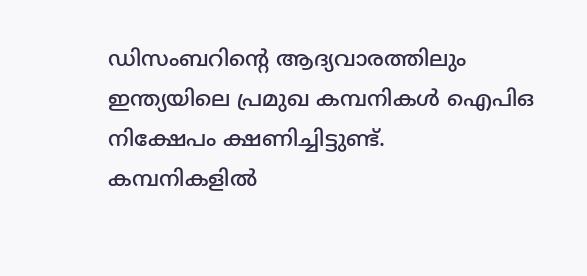ഡിസംബറിന്റെ ആദ്യവാരത്തിലും ഇന്ത്യയിലെ പ്രമുഖ കമ്പനികൾ ഐപിഒ നിക്ഷേപം ക്ഷണിച്ചിട്ടുണ്ട്. കമ്പനികളിൽ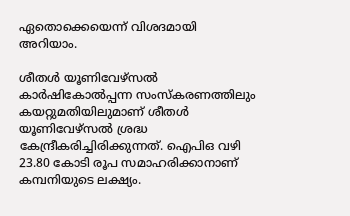ഏതൊക്കെയെന്ന് വിശദമായി അറിയാം.

ശീതൾ യൂണിവേഴ്സൽ
കാർഷികോൽപ്പന്ന സംസ്കരണത്തിലും കയറ്റുമതിയിലുമാണ് ശീതൾ യൂണിവേഴ്സൽ ശ്രദ്ധ കേന്ദ്രീകരിച്ചിരിക്കുന്നത്. ഐപിഒ വഴി 23.80 കോടി രൂപ സമാഹരിക്കാനാണ് കമ്പനിയുടെ ലക്ഷ്യം.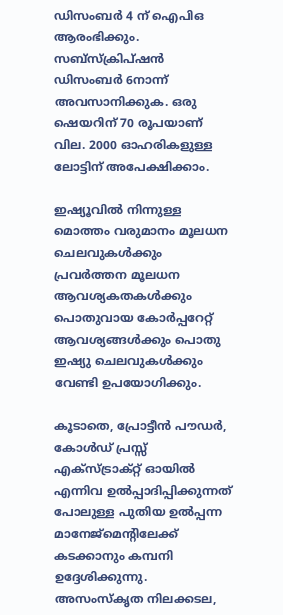ഡിസംബർ 4 ന് ഐപിഒ ആരംഭിക്കും. സബ്സ്ക്രിപ്ഷൻ ഡിസംബർ 6നാന്ന് അവസാനിക്കുക. ഒരു ഷെയറിന് 70 രൂപയാണ് വില. 2000 ഓഹരികളുള്ള ലോട്ടിന് അപേക്ഷിക്കാം.

ഇഷ്യൂവിൽ നിന്നുള്ള മൊത്തം വരുമാനം മൂലധന ചെലവുകൾക്കും പ്രവർത്തന മൂലധന ആവശ്യകതകൾക്കും പൊതുവായ കോർപ്പറേറ്റ് ആവശ്യങ്ങൾക്കും പൊതു ഇഷ്യു ചെലവുകൾക്കും വേണ്ടി ഉപയോഗിക്കും.

കൂടാതെ, പ്രോട്ടീൻ പൗഡർ, കോൾഡ് പ്രസ്സ് എക്‌സ്‌ട്രാക്‌റ്റ് ഓയിൽ എന്നിവ ഉൽപ്പാദിപ്പിക്കുന്നത് പോലുള്ള പുതിയ ഉൽപ്പന്ന മാനേജ്‌മെന്റിലേക്ക് കടക്കാനും കമ്പനി ഉദ്ദേശിക്കുന്നു. അസംസ്‌കൃത നിലക്കടല,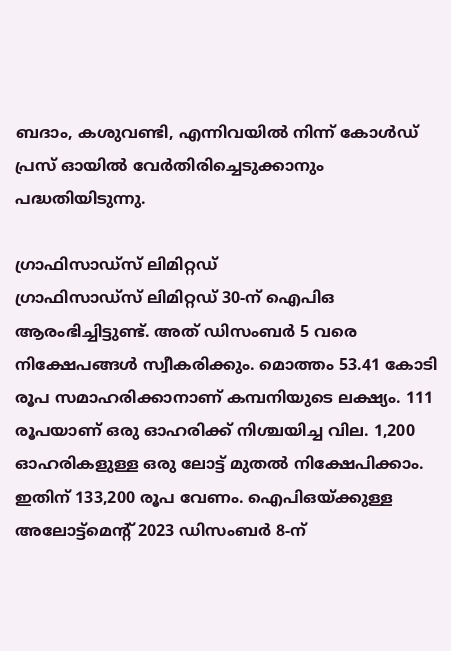ബദാം, കശുവണ്ടി, എന്നിവയിൽ നിന്ന് കോൾഡ് പ്രസ് ഓയിൽ വേർതിരിച്ചെടുക്കാനും പദ്ധതിയിടുന്നു.

ഗ്രാഫിസാഡ്സ് ലിമിറ്റഡ്
ഗ്രാഫിസാഡ്സ് ലിമിറ്റഡ് 30-ന് ഐപിഒ ആരംഭിച്ചിട്ടുണ്ട്. അത് ഡിസംബർ 5 വരെ നിക്ഷേപങ്ങൾ സ്വീകരിക്കും. മൊത്തം 53.41 കോടി രൂപ സമാഹരിക്കാനാണ് കമ്പനിയുടെ ലക്ഷ്യം. 111 രൂപയാണ് ഒരു ഓഹരിക്ക് നിശ്ചയിച്ച വില. 1,200 ഓഹരികളുള്ള ഒരു ലോട്ട് മുതൽ നിക്ഷേപിക്കാം. ഇതിന് 133,200 രൂപ വേണം. ഐ‌പി‌ഒയ്‌ക്കുള്ള അലോട്ട്‌മെന്റ് 2023 ഡിസംബർ 8-ന്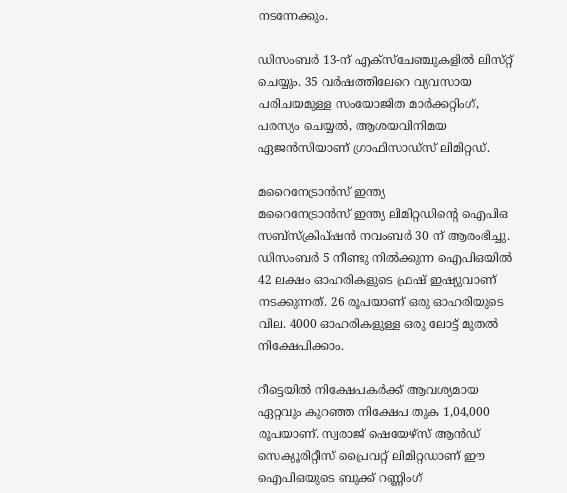നടന്നേക്കും.

ഡിസംബർ 13-ന് എക്‌സ്‌ചേഞ്ചുകളിൽ ലിസ്‌റ്റ് ചെയ്യും. 35 വർഷത്തിലേറെ വ്യവസായ പരിചയമുള്ള സംയോജിത മാർക്കറ്റിംഗ്, പരസ്യം ചെയ്യൽ, ആശയവിനിമയ ഏജൻസിയാണ് ഗ്രാഫിസാഡ്‌സ് ലിമിറ്റഡ്.

മറൈനേട്രാൻസ് ഇന്ത്യ
മറൈനേട്രാൻസ് ഇന്ത്യ ലിമിറ്റഡിന്റെ ഐപിഒ സബ്സ്ക്രിപ്ഷൻ നവംബർ 30 ന് ആരംഭിച്ചു. ഡിസംബർ 5 നീണ്ടു നിൽക്കുന്ന ഐപിഒയിൽ 42 ലക്ഷം ഓഹരികളുടെ ഫ്രഷ് ഇഷ്യുവാണ് നടക്കുന്നത്. 26 രൂപയാണ് ഒരു ഓഹരിയുടെ വില. 4000 ഓഹരികളുള്ള ഒരു ലോട്ട് മുതൽ നിക്ഷേപിക്കാം.

റീട്ടെയിൽ നിക്ഷേപകർക്ക് ആവശ്യമായ ഏറ്റവും കുറഞ്ഞ നിക്ഷേപ തുക 1,04,000 രൂപയാണ്. സ്വരാജ് ഷെയേഴ്സ് ആൻഡ് സെക്യൂരിറ്റീസ് പ്രൈവറ്റ് ലിമിറ്റഡാണ് ഈ ഐപിഒയുടെ ബുക്ക് റണ്ണിംഗ്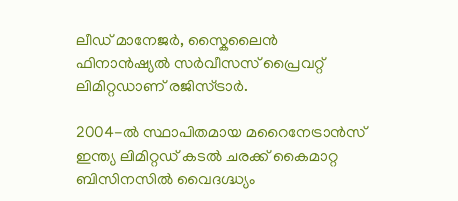ലീഡ് മാനേജർ, സ്കൈലൈൻ ഫിനാൻഷ്യൽ സർവീസസ് പ്രൈവറ്റ് ലിമിറ്റഡാണ് രജിസ്ട്രാർ.

2004-ൽ സ്ഥാപിതമായ മറൈനേട്രാൻസ് ഇന്ത്യ ലിമിറ്റഡ് കടൽ ചരക്ക് കൈമാറ്റ ബിസിനസിൽ വൈദഗ്ദ്ധ്യം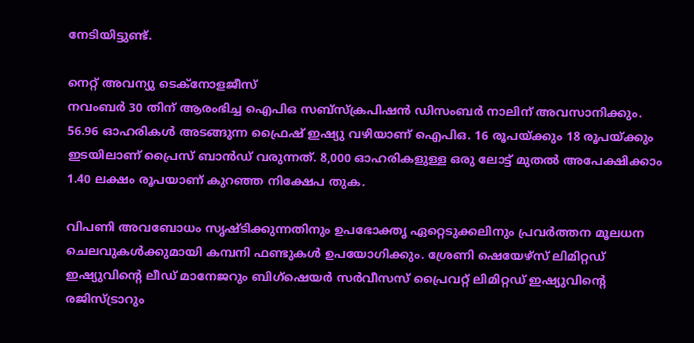നേടിയിട്ടുണ്ട്.

നെറ്റ് അവന്യു ടെക്‌നോളജീസ്
നവംബര്‍ 30 തിന് ആരംഭിച്ച ഐപിഒ സബ്സ്ക്രപിഷൻ ഡിസംബര്‍ നാലിന് അവസാനിക്കും. 56.96 ഓഹരികൾ അടങ്ങുന്ന ഫ്രൈഷ് ഇഷ്യു വഴിയാണ് ഐപിഒ. 16 രൂപയ്ക്കും 18 രൂപയ്ക്കും ഇടയിലാണ് പ്രൈസ് ബാൻഡ് വരുന്നത്. 8,000 ഓഹരികളുള്ള ഒരു ലോട്ട് മുതൽ അപേക്ഷിക്കാം 1.40 ലക്ഷം രൂപയാണ് കുറഞ്ഞ നിക്ഷേപ തുക.

വിപണി അവബോധം സൃഷ്ടിക്കുന്നതിനും ഉപഭോക്തൃ ഏറ്റെടുക്കലിനും പ്രവർത്തന മൂലധന ചെലവുകൾക്കുമായി കമ്പനി ഫണ്ടുകൾ ഉപയോഗിക്കും. ശ്രേണി ഷെയേഴ്‌സ് ലിമിറ്റഡ് ഇഷ്യുവിന്റെ ലീഡ് മാനേജറും ബിഗ്ഷെയർ സർവീസസ് പ്രൈവറ്റ് ലിമിറ്റഡ് ഇഷ്യുവിന്റെ രജിസ്ട്രാറും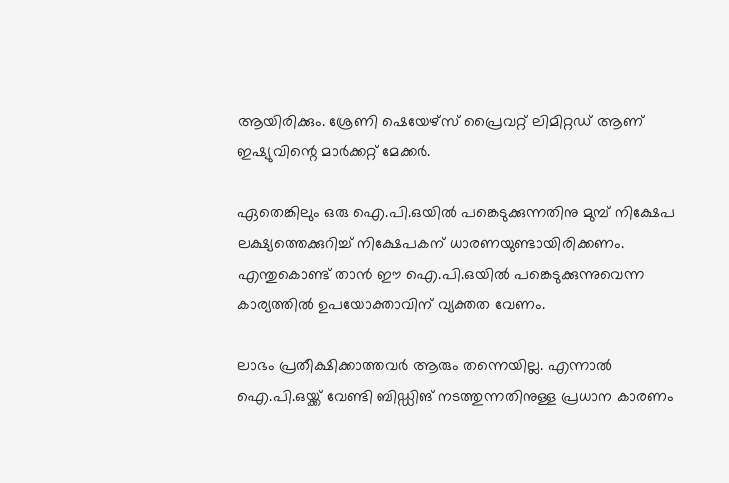ആയിരിക്കും. ശ്രേണി ഷെയേഴ്‌സ് പ്രൈവറ്റ് ലിമിറ്റഡ് ആണ് ഇഷ്യുവിന്റെ മാർക്കറ്റ് മേക്കർ.

ഏതെങ്കിലും ഒരു ഐ.പി.ഒയില്‍ പങ്കെടുക്കുന്നതിനു മുമ്പ് നിക്ഷേപ ലക്ഷ്യത്തെക്കുറിച്ച് നിക്ഷേപകന് ധാരണയുണ്ടായിരിക്കണം. എന്തുകൊണ്ട് താന്‍ ഈ ഐ.പി.ഒയില്‍ പങ്കെടുക്കുന്നുവെന്ന കാര്യത്തില്‍ ഉപയോക്താവിന് വ്യക്തത വേണം.

ലാഭം പ്രതീക്ഷിക്കാത്തവര്‍ ആരും തന്നെയില്ല. എന്നാല്‍ ഐ.പി.ഒയ്ക്ക് വേണ്ടി ബിഡ്ഡിങ് നടത്തുന്നതിനുള്ള പ്രധാന കാരണം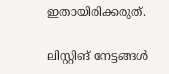ഇതായിരിക്കരുത്.

ലിസ്റ്റിങ് നേട്ടങ്ങള്‍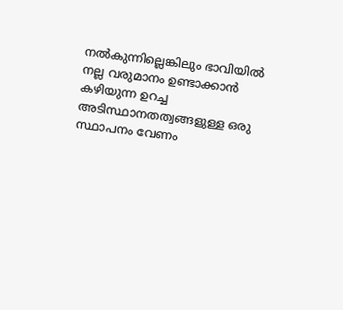നല്‍കുന്നില്ലെങ്കിലും ഭാവിയില്‍ നല്ല വരുമാനം ഉണ്ടാക്കാന്‍ കഴിയുന്ന ഉറച്ച അടിസ്ഥാനതത്വങ്ങളുള്ള ഒരു സ്ഥാപനം വേണം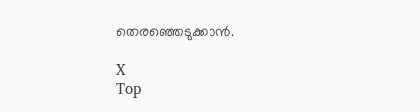തെരഞ്ഞെടുക്കാന്‍.

X
Top